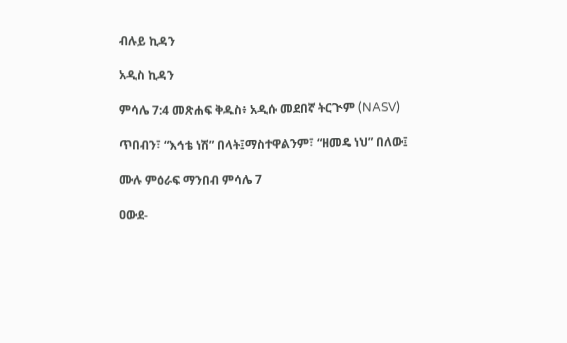ብሉይ ኪዳን

አዲስ ኪዳን

ምሳሌ 7:4 መጽሐፍ ቅዱስ፥ አዲሱ መደበኛ ትርጒም (NASV)

ጥበብን፣ “እኅቴ ነሽ” በላት፤ማስተዋልንም፣ “ዘመዴ ነህ” በለው፤

ሙሉ ምዕራፍ ማንበብ ምሳሌ 7

ዐውደ-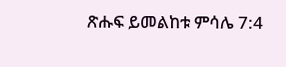ጽሑፍ ይመልከቱ ምሳሌ 7:4